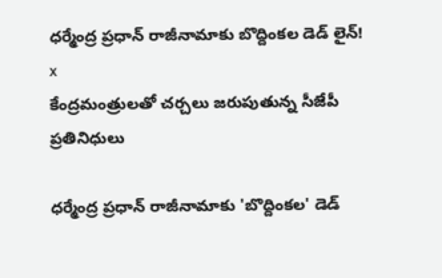ధర్మేంద్ర ప్రధాన్ రాజీనామాకు బొద్దింకల డెడ్ లైన్!
x
కేంద్రమంత్రులతో చర్చలు జరుపుతున్న సీజేపీ ప్రతినిధులు

ధర్మేంద్ర ప్రధాన్ రాజీనామాకు 'బొద్దింకల' డెడ్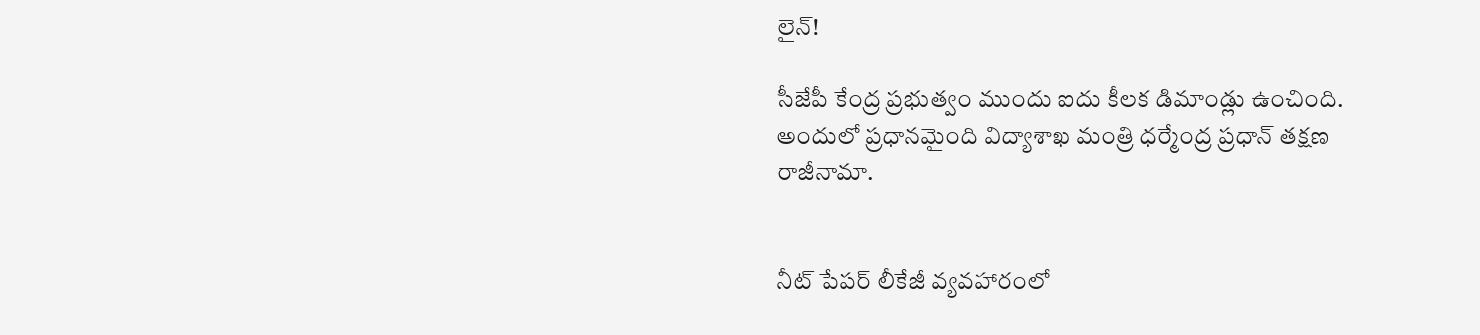లైన్!

సీజేపీ కేంద్ర ప్రభుత్వం ముందు ఐదు కీలక డిమాండ్లు ఉంచింది. అందులో ప్రధానమైంది విద్యాశాఖ మంత్రి ధర్మేంద్ర ప్రధాన్ తక్షణ రాజీనామా.


నీట్ పేపర్ లీకేజీ వ్యవహారంలో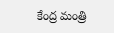కేంద్ర మంత్రి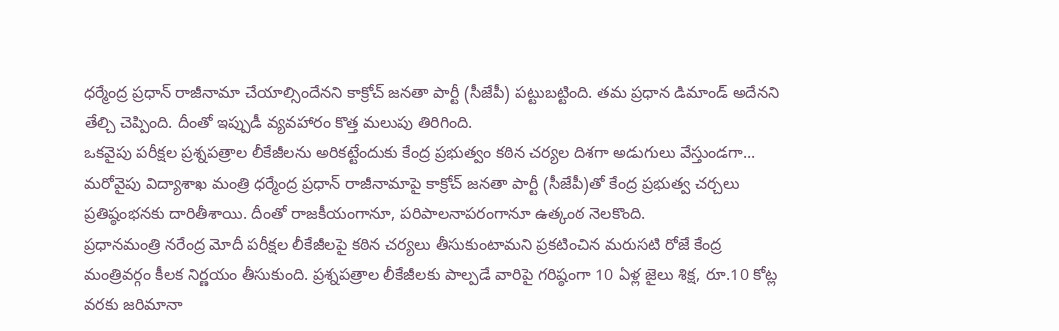ధర్మేంద్ర ప్రధాన్ రాజీనామా చేయాల్సిందేనని కాక్రోచ్ జనతా పార్టీ (సీజేపీ) పట్టుబట్టింది. తమ ప్రధాన డిమాండ్ అదేనని తేల్చి చెప్పింది. దీంతో ఇప్పుడీ వ్యవహారం కొత్త మలుపు తిరిగింది.
ఒకవైపు పరీక్షల ప్రశ్నపత్రాల లీకేజీలను అరికట్టేందుకు కేంద్ర ప్రభుత్వం కఠిన చర్యల దిశగా అడుగులు వేస్తుండగా... మరోవైపు విద్యాశాఖ మంత్రి ధర్మేంద్ర ప్రధాన్ రాజీనామాపై కాక్రోచ్ జనతా పార్టీ (సీజేపీ)తో కేంద్ర ప్రభుత్వ చర్చలు ప్రతిష్ఠంభనకు దారితీశాయి. దీంతో రాజకీయంగానూ, పరిపాలనాపరంగానూ ఉత్కంఠ నెలకొంది.
ప్రధానమంత్రి నరేంద్ర మోదీ పరీక్షల లీకేజీలపై కఠిన చర్యలు తీసుకుంటామని ప్రకటించిన మరుసటి రోజే కేంద్ర మంత్రివర్గం కీలక నిర్ణయం తీసుకుంది. ప్రశ్నపత్రాల లీకేజీలకు పాల్పడే వారిపై గరిష్ఠంగా 10 ఏళ్ల జైలు శిక్ష, రూ.10 కోట్ల వరకు జరిమానా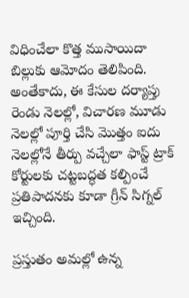విధించేలా కొత్త ముసాయిదా బిల్లుకు ఆమోదం తెలిపింది. అంతేకాదు, ఈ కేసుల దర్యాప్తు రెండు నెలల్లో, విచారణ మూడు నెలల్లో పూర్తి చేసి మొత్తం ఐదు నెలల్లోనే తీర్పు వచ్చేలా ఫాస్ట్ ట్రాక్ కోర్టులకు చట్టబద్ధత కల్పించే ప్రతిపాదనకు కూడా గ్రీన్ సిగ్నల్ ఇచ్చింది.

ప్రస్తుతం అమల్లో ఉన్న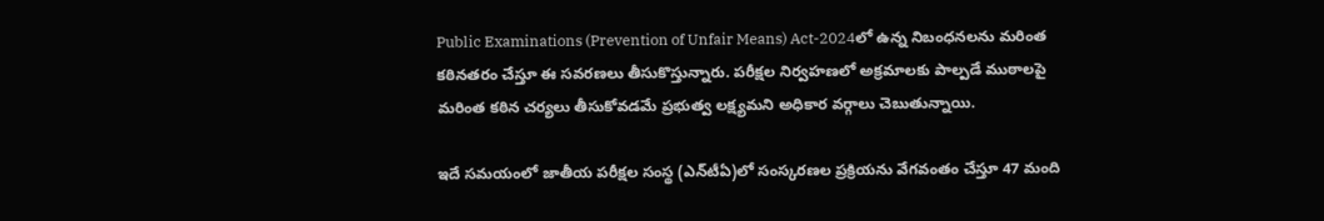Public Examinations (Prevention of Unfair Means) Act-2024లో ఉన్న నిబంధనలను మరింత కఠినతరం చేస్తూ ఈ సవరణలు తీసుకొస్తున్నారు. పరీక్షల నిర్వహణలో అక్రమాలకు పాల్పడే ముఠాలపై మరింత కఠిన చర్యలు తీసుకోవడమే ప్రభుత్వ లక్ష్యమని అధికార వర్గాలు చెబుతున్నాయి.

ఇదే సమయంలో జాతీయ పరీక్షల సంస్థ (ఎన్‌టీఏ)లో సంస్కరణల ప్రక్రియను వేగవంతం చేస్తూ 47 మంది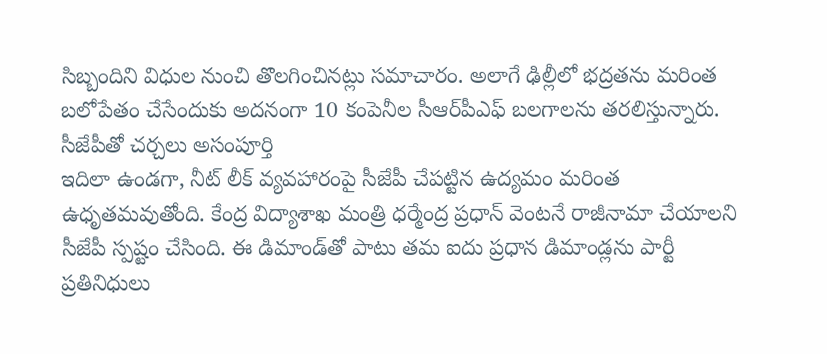సిబ్బందిని విధుల నుంచి తొలగించినట్లు సమాచారం. అలాగే ఢిల్లీలో భద్రతను మరింత బలోపేతం చేసేందుకు అదనంగా 10 కంపెనీల సీఆర్‌పీఎఫ్ బలగాలను తరలిస్తున్నారు.
సీజేపీతో చర్చలు అసంపూర్తి
ఇదిలా ఉండగా, నీట్ లీక్ వ్యవహారంపై సీజేపీ చేపట్టిన ఉద్యమం మరింత ఉధృతమవుతోంది. కేంద్ర విద్యాశాఖ మంత్రి ధర్మేంద్ర ప్రధాన్ వెంటనే రాజీనామా చేయాలని సీజేపీ స్పష్టం చేసింది. ఈ డిమాండ్‌తో పాటు తమ ఐదు ప్రధాన డిమాండ్లను పార్టీ ప్రతినిధులు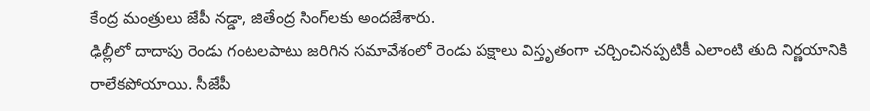కేంద్ర మంత్రులు జేపీ నడ్డా, జితేంద్ర సింగ్‌లకు అందజేశారు.
ఢిల్లీలో దాదాపు రెండు గంటలపాటు జరిగిన సమావేశంలో రెండు పక్షాలు విస్తృతంగా చర్చించినప్పటికీ ఎలాంటి తుది నిర్ణయానికి రాలేకపోయాయి. సీజేపీ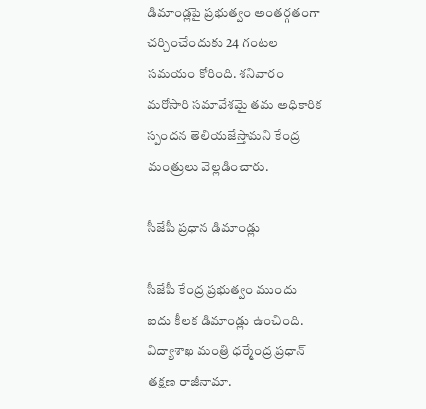డిమాండ్లపై ప్రభుత్వం అంతర్గతంగా చర్చించేందుకు 24 గంటల సమయం కోరింది. శనివారం మరోసారి సమావేశమై తమ అధికారిక స్పందన తెలియజేస్తామని కేంద్ర మంత్రులు వెల్లడించారు.

సీజేపీ ప్రధాన డిమాండ్లు

సీజేపీ కేంద్ర ప్రభుత్వం ముందు ఐదు కీలక డిమాండ్లు ఉంచింది.
విద్యాశాఖ మంత్రి ధర్మేంద్ర ప్రధాన్ తక్షణ రాజీనామా.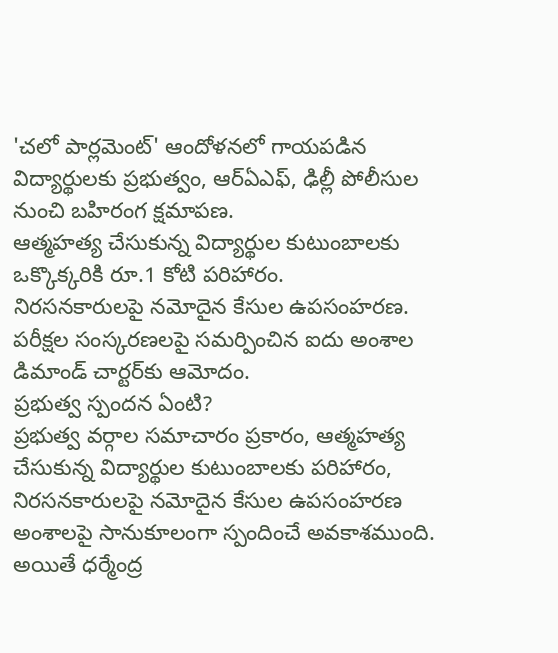'చలో పార్లమెంట్' ఆందోళనలో గాయపడిన విద్యార్థులకు ప్రభుత్వం, ఆర్‌ఏఎఫ్‌, ఢిల్లీ పోలీసుల నుంచి బహిరంగ క్షమాపణ.
ఆత్మహత్య చేసుకున్న విద్యార్థుల కుటుంబాలకు ఒక్కొక్కరికి రూ.1 కోటి పరిహారం.
నిరసనకారులపై నమోదైన కేసుల ఉపసంహరణ.
పరీక్షల సంస్కరణలపై సమర్పించిన ఐదు అంశాల డిమాండ్ చార్టర్‌కు ఆమోదం.
ప్రభుత్వ స్పందన ఏంటి?
ప్రభుత్వ వర్గాల సమాచారం ప్రకారం, ఆత్మహత్య చేసుకున్న విద్యార్థుల కుటుంబాలకు పరిహారం, నిరసనకారులపై నమోదైన కేసుల ఉపసంహరణ అంశాలపై సానుకూలంగా స్పందించే అవకాశముంది. అయితే ధర్మేంద్ర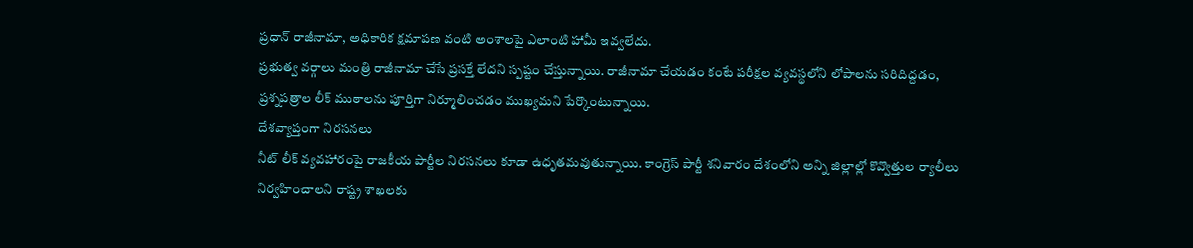ప్రధాన్ రాజీనామా, అధికారిక క్షమాపణ వంటి అంశాలపై ఎలాంటి హామీ ఇవ్వలేదు.
ప్రభుత్వ వర్గాలు మంత్రి రాజీనామా చేసే ప్రసక్తే లేదని స్పష్టం చేస్తున్నాయి. రాజీనామా చేయడం కంటే పరీక్షల వ్యవస్థలోని లోపాలను సరిదిద్దడం, ప్రశ్నపత్రాల లీక్ ముఠాలను పూర్తిగా నిర్మూలించడం ముఖ్యమని పేర్కొంటున్నాయి.
దేశవ్యాప్తంగా నిరసనలు
నీట్ లీక్ వ్యవహారంపై రాజకీయ పార్టీల నిరసనలు కూడా ఉధృతమవుతున్నాయి. కాంగ్రెస్ పార్టీ శనివారం దేశంలోని అన్ని జిల్లాల్లో కొవ్వొత్తుల ర్యాలీలు నిర్వహించాలని రాష్ట్ర శాఖలకు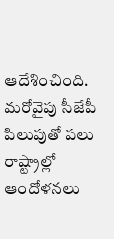ఆదేశించింది. మరోవైపు సీజేపీ పిలుపుతో పలు రాష్ట్రాల్లో ఆందోళనలు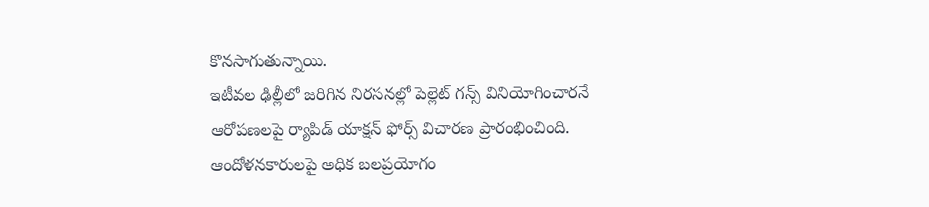కొనసాగుతున్నాయి.
ఇటీవల ఢిల్లీలో జరిగిన నిరసనల్లో పెల్లెట్ గన్స్ వినియోగించారనే ఆరోపణలపై ర్యాపిడ్ యాక్షన్ ఫోర్స్ విచారణ ప్రారంభించింది. ఆందోళనకారులపై అధిక బలప్రయోగం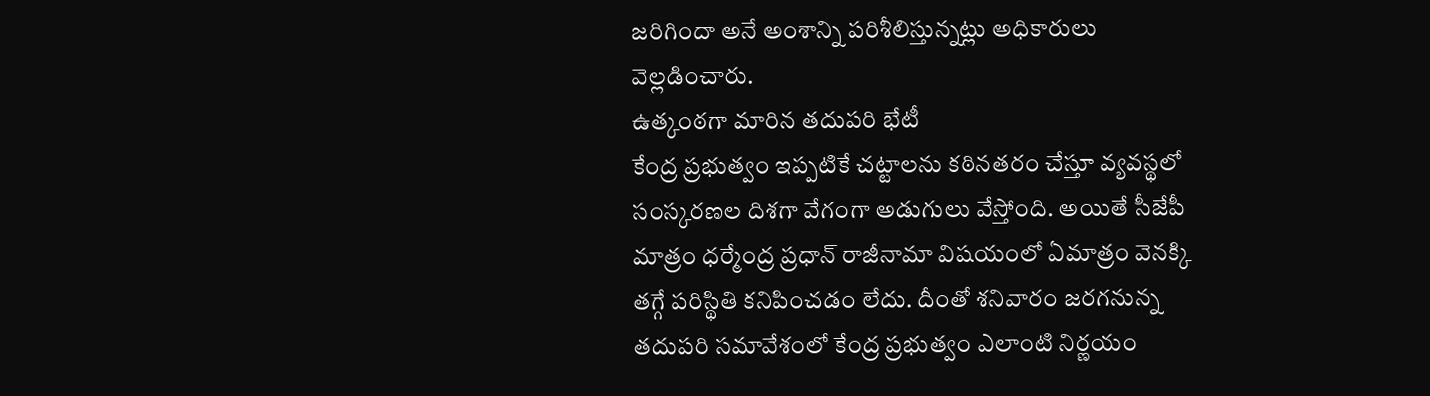జరిగిందా అనే అంశాన్ని పరిశీలిస్తున్నట్లు అధికారులు వెల్లడించారు.
ఉత్కంఠగా మారిన తదుపరి భేటీ
కేంద్ర ప్రభుత్వం ఇప్పటికే చట్టాలను కఠినతరం చేస్తూ వ్యవస్థలో సంస్కరణల దిశగా వేగంగా అడుగులు వేస్తోంది. అయితే సీజేపీ మాత్రం ధర్మేంద్ర ప్రధాన్ రాజీనామా విషయంలో ఏమాత్రం వెనక్కి తగ్గే పరిస్థితి కనిపించడం లేదు. దీంతో శనివారం జరగనున్న తదుపరి సమావేశంలో కేంద్ర ప్రభుత్వం ఎలాంటి నిర్ణయం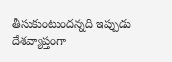తీసుకుంటుందన్నది ఇప్పుడు దేశవ్యాప్తంగా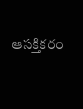ఆసక్తికరం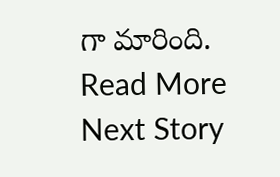గా మారింది.
Read More
Next Story